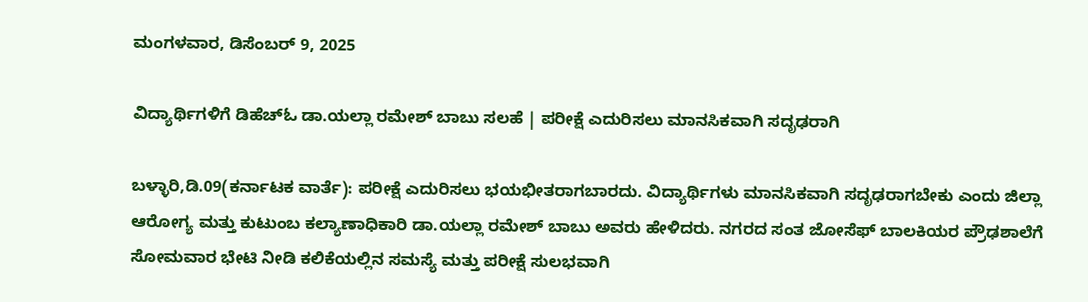ಮಂಗಳವಾರ, ಡಿಸೆಂಬರ್ 9, 2025

ವಿದ್ಯಾರ್ಥಿಗಳಿಗೆ ಡಿಹೆಚ್‌ಓ ಡಾ.ಯಲ್ಲಾ ರಮೇಶ್ ಬಾಬು ಸಲಹೆ | ಪರೀಕ್ಷೆ ಎದುರಿಸಲು ಮಾನಸಿಕವಾಗಿ ಸದೃಢರಾಗಿ

ಬಳ್ಳಾರಿ,ಡಿ.09(ಕರ್ನಾಟಕ ವಾರ್ತೆ): ಪರೀಕ್ಷೆ ಎದುರಿಸಲು ಭಯಭೀತರಾಗಬಾರದು. ವಿದ್ಯಾರ್ಥಿಗಳು ಮಾನಸಿಕವಾಗಿ ಸದೃಢರಾಗಬೇಕು ಎಂದು ಜಿಲ್ಲಾ ಆರೋಗ್ಯ ಮತ್ತು ಕುಟುಂಬ ಕಲ್ಯಾಣಾಧಿಕಾರಿ ಡಾ.ಯಲ್ಲಾ ರಮೇಶ್ ಬಾಬು ಅವರು ಹೇಳಿದರು. ನಗರದ ಸಂತ ಜೋಸೆಫ್ ಬಾಲಕಿಯರ ಪ್ರೌಢಶಾಲೆಗೆ ಸೋಮವಾರ ಭೇಟಿ ನೀಡಿ ಕಲಿಕೆಯಲ್ಲಿನ ಸಮಸ್ಯೆ ಮತ್ತು ಪರೀಕ್ಷೆ ಸುಲಭವಾಗಿ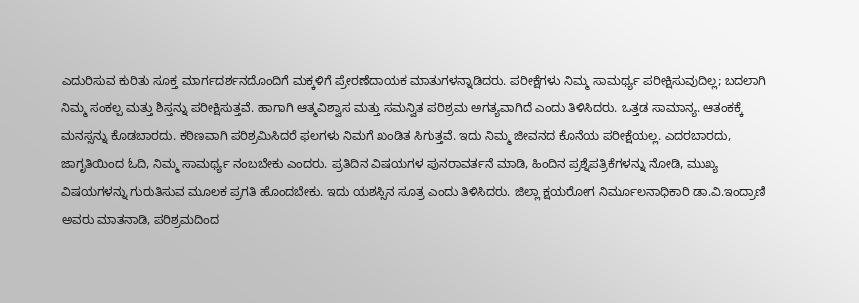ಎದುರಿಸುವ ಕುರಿತು ಸೂಕ್ತ ಮಾರ್ಗದರ್ಶನದೊಂದಿಗೆ ಮಕ್ಕಳಿಗೆ ಪ್ರೇರಣೆದಾಯಕ ಮಾತುಗಳನ್ನಾಡಿದರು. ಪರೀಕ್ಷೆಗಳು ನಿಮ್ಮ ಸಾಮರ್ಥ್ಯ ಪರೀಕ್ಷಿಸುವುದಿಲ್ಲ; ಬದಲಾಗಿ ನಿಮ್ಮ ಸಂಕಲ್ಪ ಮತ್ತು ಶಿಸ್ತನ್ನು ಪರೀಕ್ಷಿಸುತ್ತವೆ. ಹಾಗಾಗಿ ಆತ್ಮವಿಶ್ವಾಸ ಮತ್ತು ಸಮನ್ವಿತ ಪರಿಶ್ರಮ ಅಗತ್ಯವಾಗಿದೆ ಎಂದು ತಿಳಿಸಿದರು. ಒತ್ತಡ ಸಾಮಾನ್ಯ. ಆತಂಕಕ್ಕೆ ಮನಸ್ಸನ್ನು ಕೊಡಬಾರದು. ಕಠಿಣವಾಗಿ ಪರಿಶ್ರಮಿಸಿದರೆ ಫಲಗಳು ನಿಮಗೆ ಖಂಡಿತ ಸಿಗುತ್ತವೆ. ಇದು ನಿಮ್ಮ ಜೀವನದ ಕೊನೆಯ ಪರೀಕ್ಷೆಯಲ್ಲ. ಎದರಬಾರದು, ಜಾಗೃತಿಯಿಂದ ಓದಿ, ನಿಮ್ಮ ಸಾಮರ್ಥ್ಯ ನಂಬಬೇಕು ಎಂದರು. ಪ್ರತಿದಿನ ವಿಷಯಗಳ ಪುನರಾವರ್ತನೆ ಮಾಡಿ, ಹಿಂದಿನ ಪ್ರಶ್ನೆಪತ್ರಿಕೆಗಳನ್ನು ನೋಡಿ, ಮುಖ್ಯ ವಿಷಯಗಳನ್ನು ಗುರುತಿಸುವ ಮೂಲಕ ಪ್ರಗತಿ ಹೊಂದಬೇಕು. ಇದು ಯಶಸ್ಸಿನ ಸೂತ್ರ ಎಂದು ತಿಳಿಸಿದರು. ಜಿಲ್ಲಾ ಕ್ಷಯರೋಗ ನಿರ್ಮೂಲನಾಧಿಕಾರಿ ಡಾ.ವಿ.ಇಂದ್ರಾಣಿ ಅವರು ಮಾತನಾಡಿ, ಪರಿಶ್ರಮದಿಂದ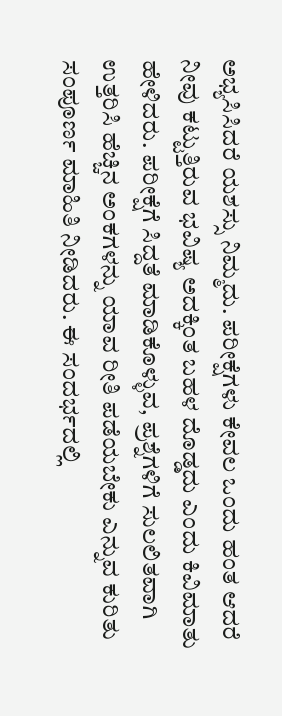ಅಭ್ಯಸಿಸಿದರೆ ಯಶಸ್ಸು ನಿಮ್ಮದು. ಪರೀಕ್ಷೆಗಳು ಕೇವಲ ಒಂದು ಹಂತ ಆದರೆ ನೀವು ಕಟ್ಟುತ್ತಿರುವ ಭವಿಷ್ಯ ಅದಕ್ಕಿಂತ ಬಹಳ ದೊಡ್ಡದು ಎಂದು ಕಿವಿಮಾತು ಹೇಳಿದರು. ಪರೀಕ್ಷೆಗೆ ಸಿದ್ದತೆ ಮಾಡಿಕೊಳ್ಳುವ, ಪ್ರಶ್ನೆಗಳಿಗೆ ಸುಲಲಿತವಾಗಿ ಉತ್ತರಿಸಿ ಹೆಚ್ಚಿನ ಅಂಕಗಳನ್ನು ಯಾವ ರೀತಿ ಪಡೆಯಬೇಕು ಎನ್ನುವ ಕುರಿತು ಸಂಪೂರ್ಣ ಮಾಹಿತಿ ನೀಡಿದರು. ಈ ಸಂದರ್ಭದಲ್ಲಿ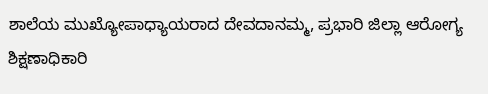ಶಾಲೆಯ ಮುಖ್ಯೋಪಾಧ್ಯಾಯರಾದ ದೇವದಾನಮ್ಮ, ಪ್ರಭಾರಿ ಜಿಲ್ಲಾ ಆರೋಗ್ಯ ಶಿಕ್ಷಣಾಧಿಕಾರಿ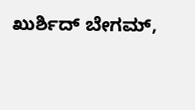ಖುರ್ಶಿದ್ ಬೇಗಮ್,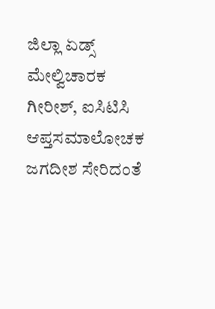ಜಿಲ್ಲಾ ಏಡ್ಸ್ ಮೇಲ್ವಿಚಾರಕ ಗೀರೀಶ್, ಐಸಿಟಿಸಿ ಆಪ್ತಸಮಾಲೋಚಕ ಜಗದೀಶ ಸೇರಿದಂತೆ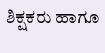ಶಿಕ್ಷಕರು ಹಾಗೂ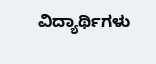ವಿದ್ಯಾರ್ಥಿಗಳು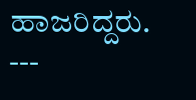ಹಾಜರಿದ್ದರು. ---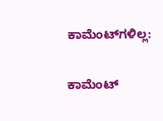ಕಾಮೆಂಟ್‌ಗಳಿಲ್ಲ:

ಕಾಮೆಂಟ್‌‌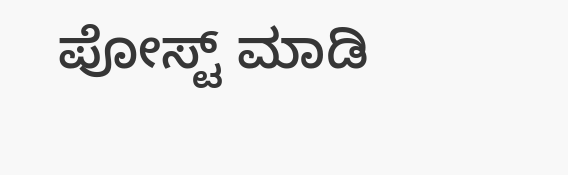ಪೋಸ್ಟ್‌ ಮಾಡಿ